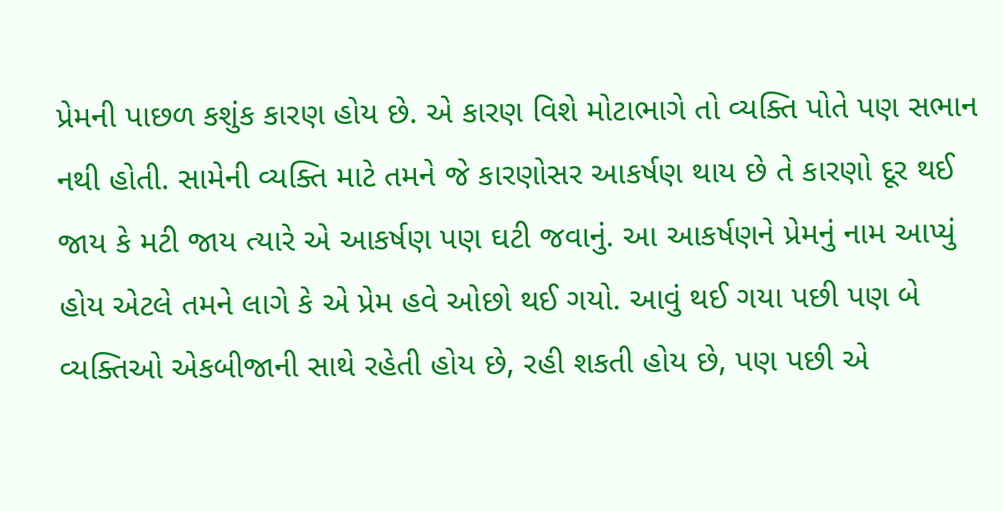પ્રેમની પાછળ કશુંક કારણ હોય છે. એ કારણ વિશે મોટાભાગે તો વ્યક્તિ પોતે પણ સભાન નથી હોતી. સામેની વ્યક્તિ માટે તમને જે કારણોસર આકર્ષણ થાય છે તે કારણો દૂર થઈ જાય કે મટી જાય ત્યારે એ આકર્ષણ પણ ઘટી જવાનું. આ આકર્ષણને પ્રેમનું નામ આપ્યું હોય એટલે તમને લાગે કે એ પ્રેમ હવે ઓછો થઈ ગયો. આવું થઈ ગયા પછી પણ બે વ્યક્તિઓ એકબીજાની સાથે રહેતી હોય છે, રહી શકતી હોય છે, પણ પછી એ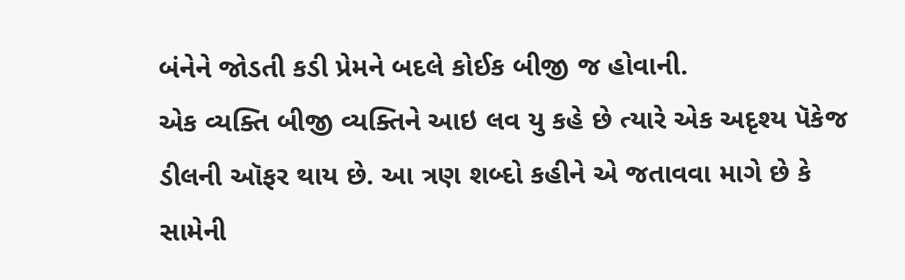બંનેને જોડતી કડી પ્રેમને બદલે કોઈક બીજી જ હોવાની.
એક વ્યક્તિ બીજી વ્યક્તિને આઇ લવ યુ કહે છે ત્યારે એક અદૃશ્ય પૅકેજ ડીલની ઑફર થાય છે. આ ત્રણ શબ્દો કહીને એ જતાવવા માગે છે કે સામેની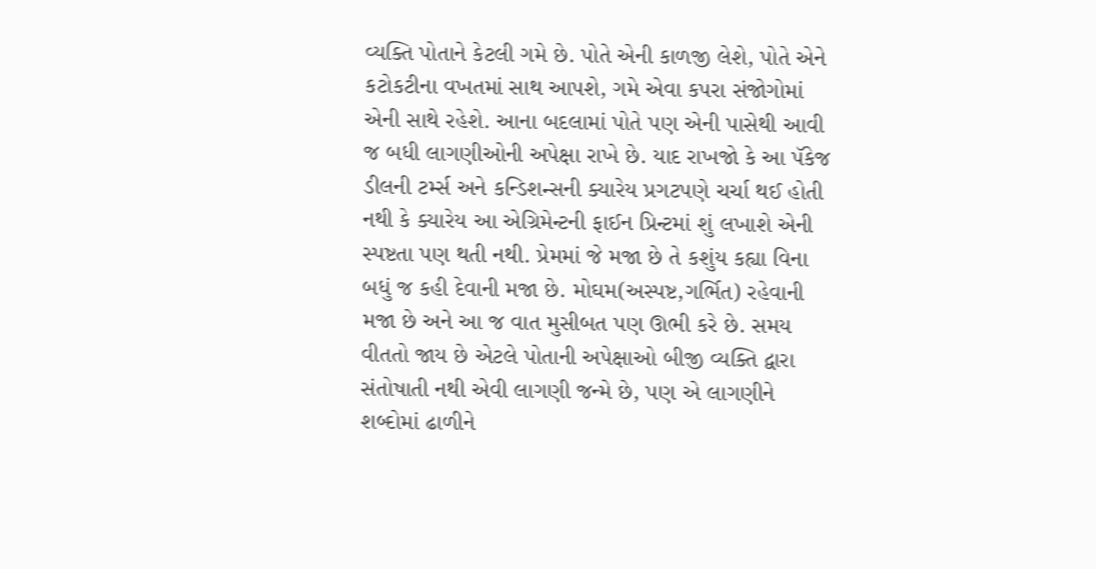વ્યક્તિ પોતાને કેટલી ગમે છે. પોતે એની કાળજી લેશે, પોતે એને કટોકટીના વખતમાં સાથ આપશે, ગમે એવા કપરા સંજોગોમાં એની સાથે રહેશે. આના બદલામાં પોતે પણ એની પાસેથી આવી જ બધી લાગણીઓની અપેક્ષા રાખે છે. યાદ રાખજો કે આ પૅકેજ ડીલની ટર્મ્સ અને કન્ડિશન્સની ક્યારેય પ્રગટપણે ચર્ચા થઈ હોતી નથી કે ક્યારેય આ એગ્રિમેન્ટની ફાઈન પ્રિન્ટમાં શું લખાશે એની સ્પષ્ટતા પણ થતી નથી. પ્રેમમાં જે મજા છે તે કશુંય કહ્યા વિના બધું જ કહી દેવાની મજા છે. મોઘમ(અસ્પષ્ટ,ગર્ભિત) રહેવાની મજા છે અને આ જ વાત મુસીબત પણ ઊભી કરે છે. સમય વીતતો જાય છે એટલે પોતાની અપેક્ષાઓ બીજી વ્યક્તિ દ્વારા સંતોષાતી નથી એવી લાગણી જન્મે છે, પણ એ લાગણીને શબ્દોમાં ઢાળીને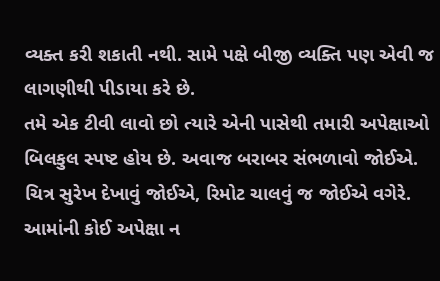વ્યક્ત કરી શકાતી નથી. સામે પક્ષે બીજી વ્યક્તિ પણ એવી જ લાગણીથી પીડાયા કરે છે.
તમે એક ટીવી લાવો છો ત્યારે એની પાસેથી તમારી અપેક્ષાઓ બિલકુલ સ્પષ્ટ હોય છે. અવાજ બરાબર સંભળાવો જોઈએ. ચિત્ર સુરેખ દેખાવું જોઈએ, રિમોટ ચાલવું જ જોઈએ વગેરે. આમાંની કોઈ અપેક્ષા ન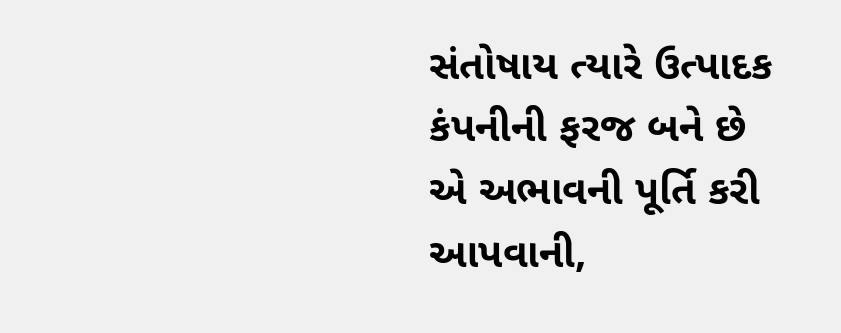સંતોષાય ત્યારે ઉત્પાદક કંપનીની ફરજ બને છે એ અભાવની પૂર્તિ કરી આપવાની,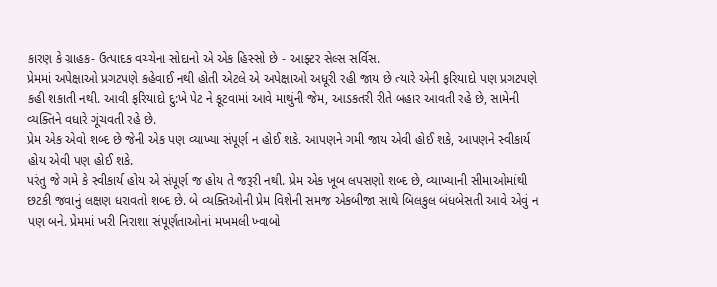કારણ કે ગ્રાહક- ઉત્પાદક વચ્ચેના સોદાનો એ એક હિસ્સો છે - આફ્ટર સેલ્સ સર્વિસ.
પ્રેમમાં અપેક્ષાઓ પ્રગટપણે કહેવાઈ નથી હોતી એટલે એ અપેક્ષાઓ અધૂરી રહી જાય છે ત્યારે એની ફરિયાદો પણ પ્રગટપણે કહી શકાતી નથી. આવી ફરિયાદો દુ:ખે પેટ ને કૂટવામાં આવે માથુંની જેમ, આડકતરી રીતે બહાર આવતી રહે છે, સામેની વ્યક્તિને વધારે ગૂંચવતી રહે છે.
પ્રેમ એક એવો શબ્દ છે જેની એક પણ વ્યાખ્યા સંપૂર્ણ ન હોઈ શકે. આપણને ગમી જાય એવી હોઈ શકે, આપણને સ્વીકાર્ય હોય એવી પણ હોઈ શકે.
પરંતુ જે ગમે કે સ્વીકાર્ય હોય એ સંપૂર્ણ જ હોય તે જરૂરી નથી. પ્રેમ એક ખૂબ લપસણો શબ્દ છે, વ્યાખ્યાની સીમાઓમાંથી છટકી જવાનું લક્ષણ ધરાવતો શબ્દ છે. બે વ્યક્તિઓની પ્રેમ વિશેની સમજ એકબીજા સાથે બિલકુલ બંધબેસતી આવે એવું ન પણ બને. પ્રેમમાં ખરી નિરાશા સંપૂર્ણતાઓનાં મખમલી ખ્વાબો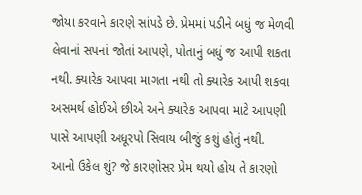જોયા કરવાને કારણે સાંપડે છે. પ્રેમમાં પડીને બધું જ મેળવી લેવાનાં સપનાં જોતાં આપણે, પોતાનું બધું જ આપી શકતા નથી. ક્યારેક આપવા માગતા નથી તો ક્યારેક આપી શકવા અસમર્થ હોઈએ છીએ અને ક્યારેક આપવા માટે આપણી પાસે આપણી અધૂરપો સિવાય બીજું કશું હોતું નથી.
આનો ઉકેલ શું? જે કારણોસર પ્રેમ થયો હોય તે કારણો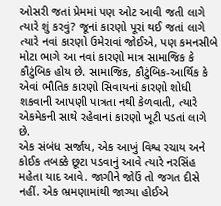ઓસરી જતાં પ્રેમમાં પણ ઓટ આવી જતી લાગે ત્યારે શું કરવું? જૂનાં કારણો પૂરાં થઈ જતાં લાગે ત્યારે નવાં કારણો ઉમેરાવાં જોઈએ, પણ કમનસીબે મોટા ભાગે આ નવાં કારણો માત્ર સામાજિક કે કૌટુંબિક હોય છે. સામાજિક, કૌટુંબિક-આર્થિક કે એવાં ભૌતિક કારણો સિવાયનાં કારણો શોધી શકવાની આપણી પાત્રતા નથી કેળવાતી, ત્યારે એકમેકની સાથે રહેવાનાં કારણો ખૂટી પડતાં લાગે છે.
એક સંબંધ સર્જાય, એક આખું વિશ્વ રચાય અને કોઈક તબક્કે છૂટા પડવાનું આવે ત્યારે નરસિંહ મહેતા યાદ આવે. જાગીને જોઉં તો જગત દીસે નહીં. એક ભ્રમણામાંથી જાગ્યા હોઈએ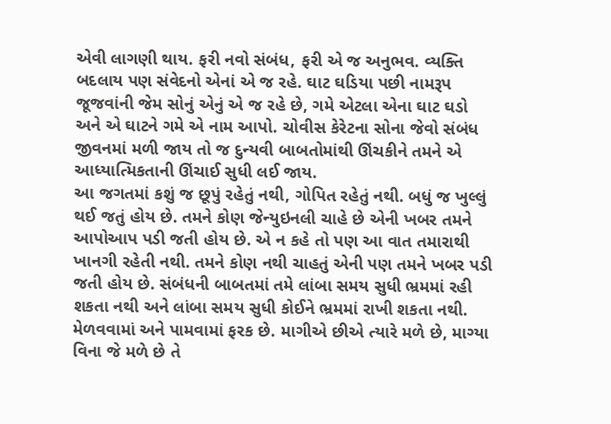એવી લાગણી થાય. ફરી નવો સંબંધ, ફરી એ જ અનુભવ. વ્યક્તિ બદલાય પણ સંવેદનો એનાં એ જ રહે. ઘાટ ઘડિયા પછી નામરૂપ જૂજવાંની જેમ સોનું એનું એ જ રહે છે, ગમે એટલા એના ઘાટ ઘડો અને એ ઘાટને ગમે એ નામ આપો. ચોવીસ કેરેટના સોના જેવો સંબંધ જીવનમાં મળી જાય તો જ દુન્યવી બાબતોમાંથી ઊંચકીને તમને એ આધ્યાત્મિકતાની ઊંચાઈ સુધી લઈ જાય.
આ જગતમાં કશું જ છૂપું રહેતું નથી, ગોપિત રહેતું નથી. બધું જ ખુલ્લું થઈ જતું હોય છે. તમને કોણ જેન્યુઇનલી ચાહે છે એની ખબર તમને આપોઆપ પડી જતી હોય છે. એ ન કહે તો પણ આ વાત તમારાથી ખાનગી રહેતી નથી. તમને કોણ નથી ચાહતું એની પણ તમને ખબર પડી જતી હોય છે. સંબંધની બાબતમાં તમે લાંબા સમય સુધી ભ્રમમાં રહી શકતા નથી અને લાંબા સમય સુધી કોઈને ભ્રમમાં રાખી શકતા નથી. મેળવવામાં અને પામવામાં ફરક છે. માગીએ છીએ ત્યારે મળે છે, માગ્યા વિના જે મળે છે તે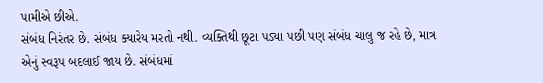પામીએ છીએ.
સંબંધ નિરંતર છે. સંબંધ ક્યારેય મરતો નથી. વ્યક્તિથી છૂટા પડ્યા પછી પણ સંબંધ ચાલુ જ રહે છે, માત્ર એનું સ્વરૂપ બદલાઈ જાય છે. સંબંધમાં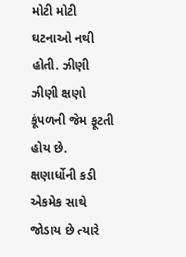મોટી મોટી ઘટનાઓ નથી હોતી. ઝીણી ઝીણી ક્ષણો કૂંપળની જેમ ફૂટતી હોય છે.
ક્ષણાર્ધોની કડી એકમેક સાથે જોડાય છે ત્યારે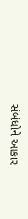સંબંધોને આકાર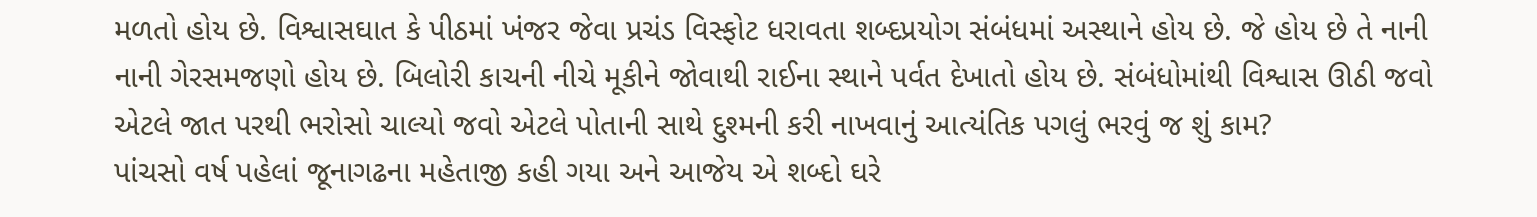મળતો હોય છે. વિશ્વાસઘાત કે પીઠમાં ખંજર જેવા પ્રચંડ વિસ્ફોટ ધરાવતા શબ્દપ્રયોગ સંબંધમાં અસ્થાને હોય છે. જે હોય છે તે નાની નાની ગેરસમજણો હોય છે. બિલોરી કાચની નીચે મૂકીને જોવાથી રાઈના સ્થાને પર્વત દેખાતો હોય છે. સંબંધોમાંથી વિશ્વાસ ઊઠી જવો એટલે જાત પરથી ભરોસો ચાલ્યો જવો એટલે પોતાની સાથે દુશ્મની કરી નાખવાનું આત્યંતિક પગલું ભરવું જ શું કામ?
પાંચસો વર્ષ પહેલાં જૂનાગઢના મહેતાજી કહી ગયા અને આજેય એ શબ્દો ઘરે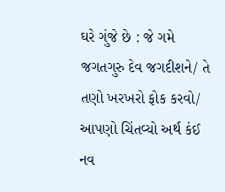ઘરે ગુંજે છે : જે ગમે જગતગુરુ દેવ જગદીશને/ તે તણો ખરખરો ફોક કરવો/ આપણો ચિંતવ્યો અર્થ કંઈ નવ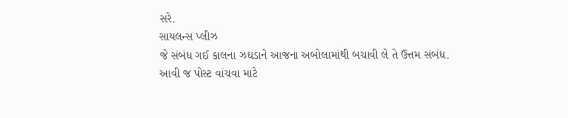સરે.
સાયલન્સ પ્લીઝ
જે સંબંધ ગઈ કાલના ઝઘડાને આજના અબોલામાંથી બચાવી લે તે ઉત્તમ સંબંધ.
આવી જ પોસ્ટ વાંચવા માટે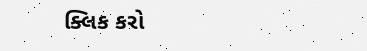ક્લિક કરો